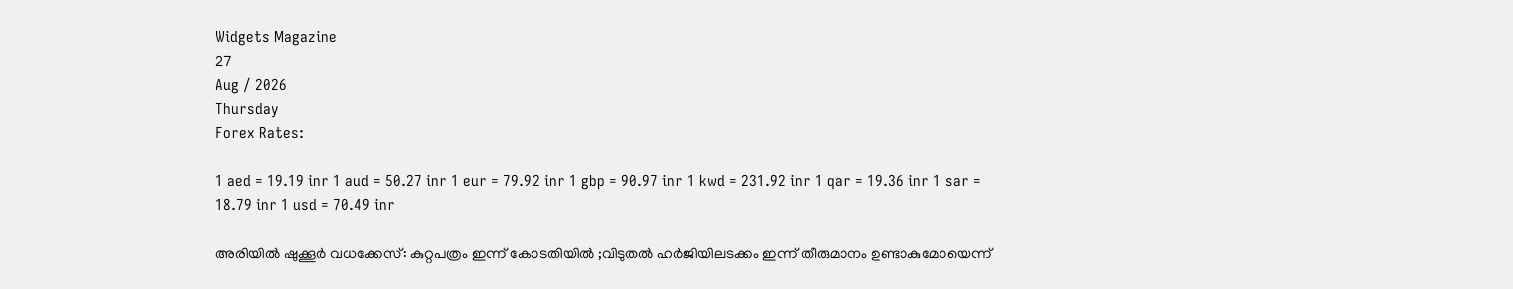Widgets Magazine
27
Aug / 2026
Thursday
Forex Rates:

1 aed = 19.19 inr 1 aud = 50.27 inr 1 eur = 79.92 inr 1 gbp = 90.97 inr 1 kwd = 231.92 inr 1 qar = 19.36 inr 1 sar = 18.79 inr 1 usd = 70.49 inr

അരിയില്‍ ഷുക്കൂര്‍ വധക്കേസ്: കുറ്റപത്രം ഇന്ന് കോടതിയില്‍ ;വിടുതല്‍ ഹര്‍ജിയിലടക്കം ഇന്ന് തീരുമാനം ഉണ്ടാകുമോയെന്ന്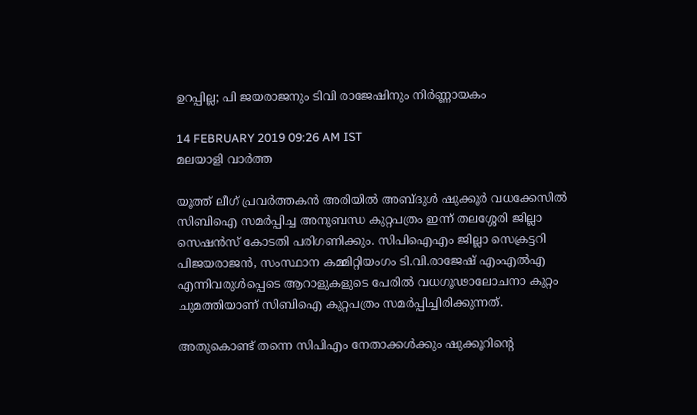ഉറപ്പില്ല; പി ജയരാജനും ടിവി രാജേഷിനും നിര്‍ണ്ണായകം

14 FEBRUARY 2019 09:26 AM IST
മലയാളി വാര്‍ത്ത

യൂത്ത് ലീഗ് പ്രവര്‍ത്തകന്‍ അരിയില്‍ അബ്ദുള്‍ ഷുക്കൂര്‍ വധക്കേസില്‍ സിബിഐ സമര്‍പ്പിച്ച അനുബന്ധ കുറ്റപത്രം ഇന്ന് തലശ്ശേരി ജില്ലാ സെഷന്‍സ് കോടതി പരിഗണിക്കും. സിപിഐഎം ജില്ലാ സെക്രട്ടറി പിജയരാജന്‍, സംസ്ഥാന കമ്മിറ്റിയംഗം ടി.വി.രാജേഷ് എംഎല്‍എ എന്നിവരുള്‍പ്പെടെ ആറാളുകളുടെ പേരില്‍ വധഗൂഢാലോചനാ കുറ്റം ചുമത്തിയാണ് സിബിഐ കുറ്റപത്രം സമര്‍പ്പിച്ചിരിക്കുന്നത്.

അതുകൊണ്ട് തന്നെ സിപിഎം നേതാക്കള്‍ക്കും ഷുക്കൂറിന്റെ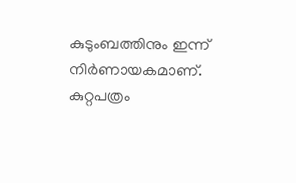കുടുംബത്തിനും ഇന്ന് നിര്‍ണായകമാണ്. കുറ്റപത്രം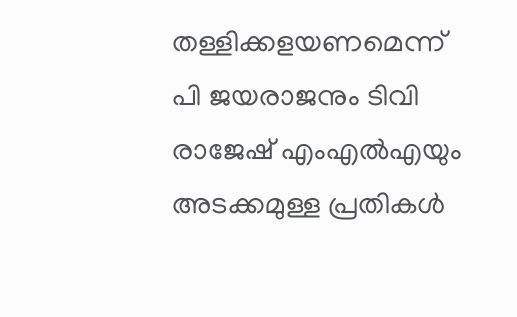തള്ളിക്കളയണമെന്ന് പി ജയരാജനും ടിവി രാജേഷ് എംഎല്‍എയും അടക്കമുള്ള പ്രതികള്‍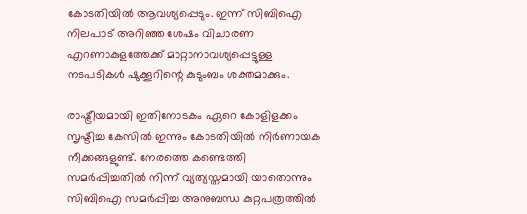കോടതിയില്‍ ആവശ്യപ്പെടും. ഇന്ന് സിബിഐ നിലപാട് അറിഞ്ഞ ശേഷം വിചാരണ എറണാകുളത്തേക്ക് മാറ്റാനാവശ്യപ്പെട്ടുള്ള നടപടികള്‍ ഷുക്കൂറിന്റെ കുടുംബം ശക്തമാക്കും.

രാഷ്ട്രീയമായി ഇതിനോടകം ഏറെ കോളിളക്കം സൃഷ്ടിച്ച കേസില്‍ ഇന്നും കോടതിയില്‍ നിര്‍ണായക നീക്കങ്ങളുണ്ട്. നേരത്തെ കണ്ടെത്തി സമര്‍പ്പിച്ചതില്‍ നിന്ന് വ്യത്യസ്തമായി യാതൊന്നും സിബിഐ സമര്‍പ്പിച്ച അനുബന്ധ കുറ്റപത്രത്തില്‍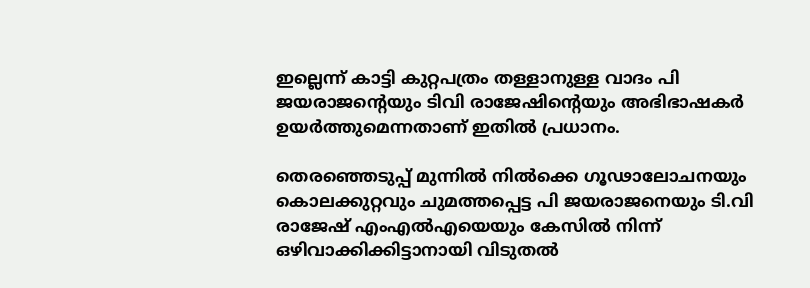ഇല്ലെന്ന് കാട്ടി കുറ്റപത്രം തള്ളാനുള്ള വാദം പി ജയരാജന്റെയും ടിവി രാജേഷിന്റെയും അഭിഭാഷകര്‍ ഉയര്‍ത്തുമെന്നതാണ് ഇതില്‍ പ്രധാനം.

തെരഞ്ഞെടുപ്പ് മുന്നില്‍ നില്‍ക്കെ ഗൂഢാലോചനയും കൊലക്കുറ്റവും ചുമത്തപ്പെട്ട പി ജയരാജനെയും ടി.വി രാജേഷ് എംഎല്‍എയെയും കേസില്‍ നിന്ന് ഒഴിവാക്കിക്കിട്ടാനായി വിടുതല്‍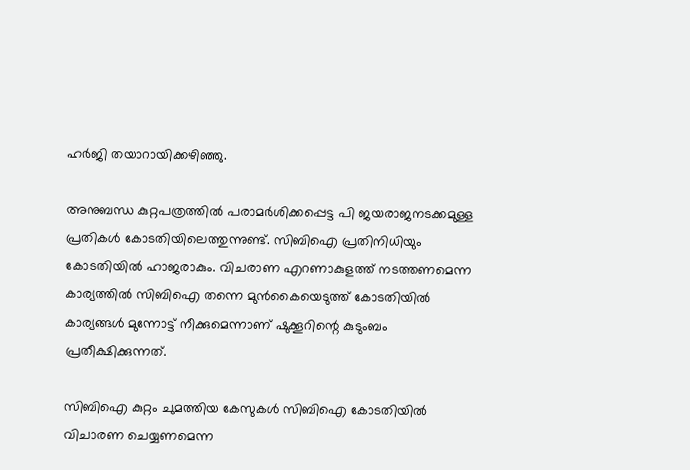ഹര്‍ജി തയാറായിക്കഴിഞ്ഞു.

അനുബന്ധ കുറ്റപത്രത്തില്‍ പരാമര്‍ശിക്കപ്പെട്ട പി ജയരാജനടക്കമുള്ള പ്രതികള്‍ കോടതിയിലെത്തുന്നുണ്ട്. സിബിഐ പ്രതിനിധിയും കോടതിയില്‍ ഹാജരാകും. വിചരാണ എറണാകുളത്ത് നടത്തണമെന്ന കാര്യത്തില്‍ സിബിഐ തന്നെ മുന്‍കൈയെടുത്ത് കോടതിയില്‍ കാര്യങ്ങള്‍ മുന്നോട്ട് നീക്കുമെന്നാണ് ഷുക്കൂറിന്റെ കുടുംബം പ്രതീക്ഷിക്കുന്നത്.

സിബിഐ കുറ്റം ചുമത്തിയ കേസുകള്‍ സിബിഐ കോടതിയില്‍ വിചാരണ ചെയ്യണമെന്ന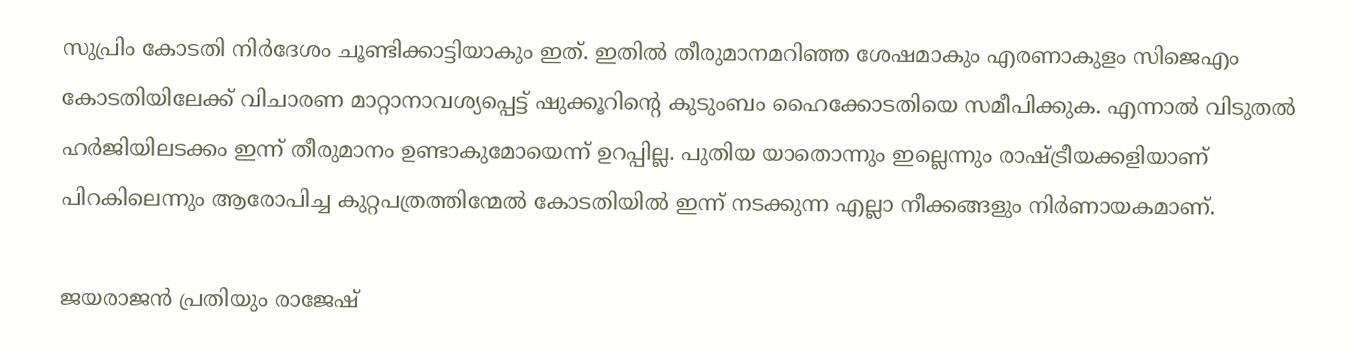സുപ്രിം കോടതി നിര്‍ദേശം ചൂണ്ടിക്കാട്ടിയാകും ഇത്. ഇതില്‍ തീരുമാനമറിഞ്ഞ ശേഷമാകും എരണാകുളം സിജെഎം കോടതിയിലേക്ക് വിചാരണ മാറ്റാനാവശ്യപ്പെട്ട് ഷുക്കൂറിന്റെ കുടുംബം ഹൈക്കോടതിയെ സമീപിക്കുക. എന്നാല്‍ വിടുതല്‍ ഹര്‍ജിയിലടക്കം ഇന്ന് തീരുമാനം ഉണ്ടാകുമോയെന്ന് ഉറപ്പില്ല. പുതിയ യാതൊന്നും ഇല്ലെന്നും രാഷ്ട്രീയക്കളിയാണ് പിറകിലെന്നും ആരോപിച്ച കുറ്റപത്രത്തിന്മേല്‍ കോടതിയില്‍ ഇന്ന് നടക്കുന്ന എല്ലാ നീക്കങ്ങളും നിര്‍ണായകമാണ്.

ജയരാജന്‍ പ്രതിയും രാജേഷ്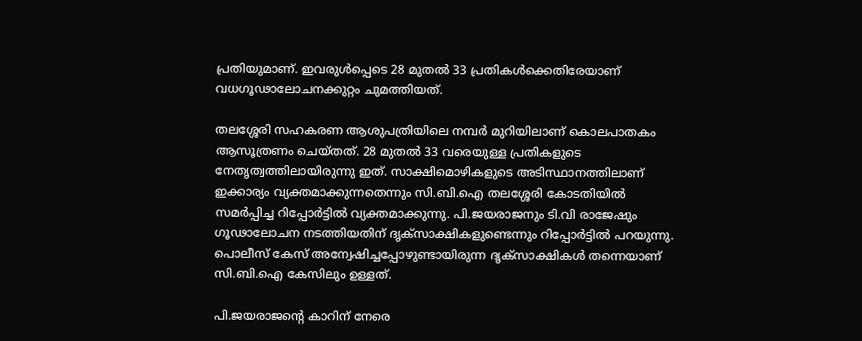പ്രതിയുമാണ്. ഇവരുള്‍പ്പെടെ 28 മുതല്‍ 33 പ്രതികള്‍ക്കെതിരേയാണ് വധഗൂഢാലോചനക്കുറ്റം ചുമത്തിയത്.

തലശ്ശേരി സഹകരണ ആശുപത്രിയിലെ നമ്പര്‍ മുറിയിലാണ് കൊലപാതകം ആസൂത്രണം ചെയ്തത്. 28 മുതല്‍ 33 വരെയുള്ള പ്രതികളുടെ നേതൃത്വത്തിലായിരുന്നു ഇത്. സാക്ഷിമൊഴികളുടെ അടിസ്ഥാനത്തിലാണ് ഇക്കാര്യം വ്യക്തമാക്കുന്നതെന്നും സി.ബി.ഐ തലശ്ശേരി കോടതിയില്‍ സമര്‍പ്പിച്ച റിപ്പോര്‍ട്ടില്‍ വ്യക്തമാക്കുന്നു. പി.ജയരാജനും ടി.വി രാജേഷും ഗൂഢാലോചന നടത്തിയതിന് ദൃക്‌സാക്ഷികളുണ്ടെന്നും റിപ്പോര്‍ട്ടില്‍ പറയുന്നു. പൊലീസ് കേസ് അന്വേഷിച്ചപ്പോഴുണ്ടായിരുന്ന ദൃക്‌സാക്ഷികള്‍ തന്നെയാണ് സി.ബി.ഐ കേസിലും ഉള്ളത്.

പി.ജയരാജന്റെ കാറിന് നേരെ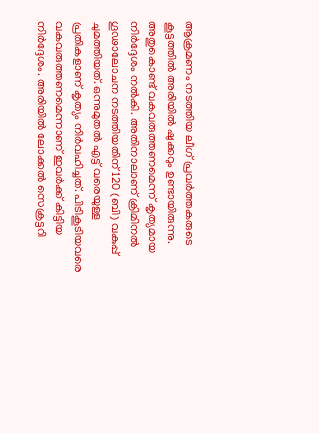ആക്രമണം നടത്തിയ ലീഗ് പ്രവര്‍ത്തകരുടെ കൂട്ടത്തില്‍ അരിയില്‍ ഷുക്കറും ഉണ്ടായിരുന്നു. അതുകൊണ്ട് വകവരുത്തണമെന്ന് കൃത്യമായ നിര്‍ദ്ദേശം നല്‍കി. അതിനാലാണ് ക്രിമിനല്‍ ഗൂഢാലോചന നടത്തിയതിന് 120 (ബി) വകുപ്പ് ചുമത്തിയത്. ഒന്നുമുതല്‍ എട്ട് വരെയുള്ള പ്രതികളാണ് കൃത്യം നിര്‍വഹിച്ചത്. പിടികൂടിയവരെ വകവരുത്തണമെന്നാണ് ഇവര്‍ക്ക് കിട്ടിയ നിര്‍ദ്ദേശം. അരിയില്‍ ലോക്കല്‍ സെക്രട്ടറി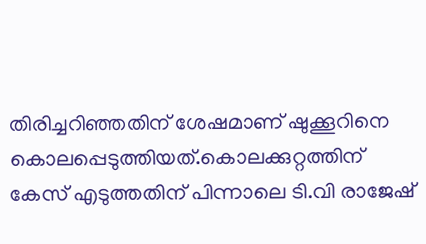തിരിച്ചറിഞ്ഞതിന് ശേഷമാണ് ഷുക്കൂറിനെ കൊലപ്പെടുത്തിയത്.കൊലക്കുറ്റത്തിന് കേസ് എടുത്തതിന് പിന്നാലെ ടി.വി രാജേഷ്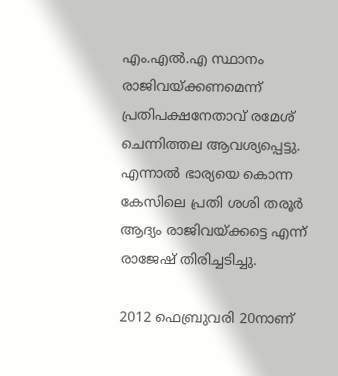എം.എല്‍.എ സ്ഥാനം രാജിവയ്ക്കണമെന്ന് പ്രതിപക്ഷനേതാവ് രമേശ് ചെന്നിത്തല ആവശ്യപ്പെട്ടു. എന്നാല്‍ ഭാര്യയെ കൊന്ന കേസിലെ പ്രതി ശശി തരൂര്‍ ആദ്യം രാജിവയ്ക്കട്ടെ എന്ന് രാജേഷ് തിരിച്ചടിച്ചു.

2012 ഫെബ്രുവരി 20നാണ്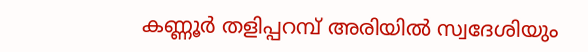കണ്ണൂര്‍ തളിപ്പറമ്പ് അരിയില്‍ സ്വദേശിയും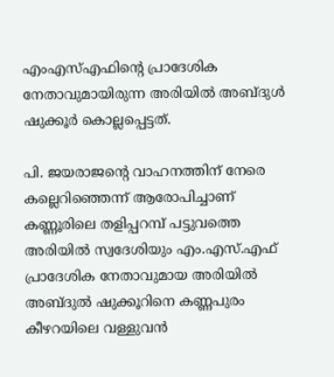എംഎസ്എഫിന്റെ പ്രാദേശിക നേതാവുമായിരുന്ന അരിയില്‍ അബ്ദുള്‍ ഷുക്കൂര്‍ കൊല്ലപ്പെട്ടത്.

പി. ജയരാജന്റെ വാഹനത്തിന് നേരെ കല്ലെറിഞ്ഞെന്ന് ആരോപിച്ചാണ് കണ്ണൂരിലെ തളിപ്പറമ്പ് പട്ടുവത്തെ അരിയില്‍ സ്വദേശിയും എം.എസ്.എഫ് പ്രാദേശിക നേതാവുമായ അരിയില്‍ അബ്ദുല്‍ ഷുക്കൂറിനെ കണ്ണപുരം കീഴറയിലെ വള്ളുവന്‍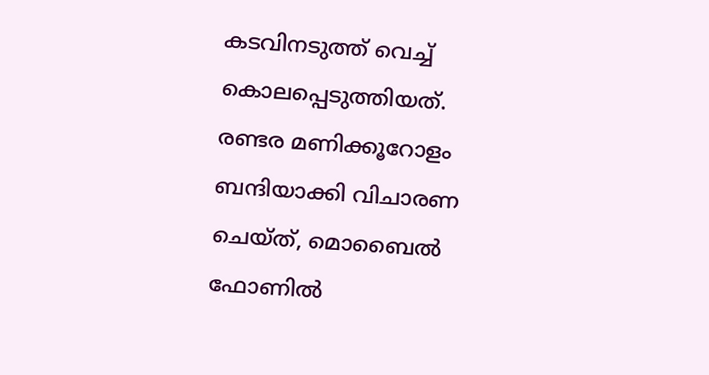കടവിനടുത്ത് വെച്ച് കൊലപ്പെടുത്തിയത്. രണ്ടര മണിക്കൂറോളം ബന്ദിയാക്കി വിചാരണ ചെയ്ത്, മൊബൈല്‍ ഫോണില്‍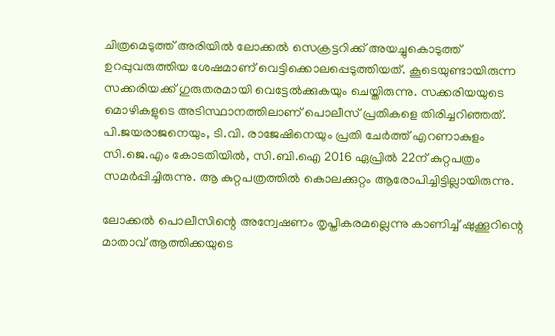ചിത്രമെടുത്ത് അരിയില്‍ ലോക്കല്‍ സെക്രട്ടറിക്ക് അയച്ചുകൊടുത്ത് ഉറപ്പുവരുത്തിയ ശേഷമാണ് വെട്ടിക്കൊലപ്പെടുത്തിയത്. കൂടെയുണ്ടായിരുന്ന സക്കരിയക്ക് ഗുരുതരമായി വെട്ടേല്‍ക്കുകയും ചെയ്തിരുന്നു. സക്കരിയയുടെ മൊഴികളുടെ അടിസ്ഥാനത്തിലാണ് പൊലീസ് പ്രതികളെ തിരിച്ചറിഞ്ഞത്. പി.ജയരാജനെയും, ടി.വി. രാജേഷിനെയും പ്രതി ചേര്‍ത്ത് എറണാകുളം സി.ജെ.എം കോടതിയില്‍, സി.ബി.ഐ 2016 ഏപ്രില്‍ 22ന് കുറ്റപത്രം സമര്‍പ്പിച്ചിരുന്നു. ആ കുറ്റപത്രത്തില്‍ കൊലക്കുറ്റം ആരോപിച്ചിട്ടില്ലായിരുന്നു.

ലോക്കല്‍ പൊലീസിന്റെ അന്വേഷണം തൃപ്തികരമല്ലെന്നു കാണിച്ച് ഷുക്കൂറിന്റെ മാതാവ് ആത്തിക്കയുടെ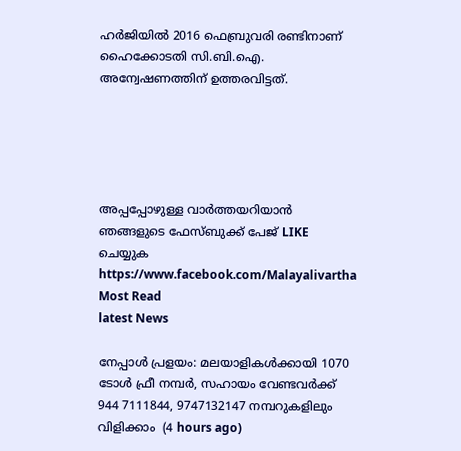ഹര്‍ജിയില്‍ 2016 ഫെബ്രുവരി രണ്ടിനാണ് ഹൈക്കോടതി സി.ബി.ഐ. അന്വേഷണത്തിന് ഉത്തരവിട്ടത്.





അപ്പപ്പോഴുള്ള വാര്‍ത്തയറിയാന്‍ ഞങ്ങളുടെ ഫേസ്‌ബുക്ക്‌ പേജ് LIKE ചെയ്യുക
https://www.facebook.com/Malayalivartha
Most Read
latest News

നേപ്പാൾ പ്രളയം: മലയാളികൾക്കായി 1070 ടോൾ ഫ്രീ നമ്പർ, സഹായം വേണ്ടവർക്ക് 944 7111844, 9747132147 നമ്പറുകളിലും വിളിക്കാം  (4 hours ago)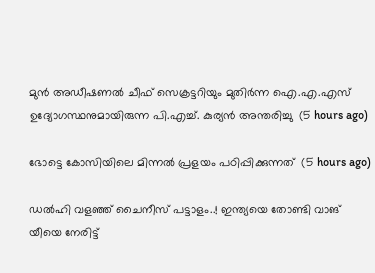മുൻ അഡീഷണൽ ചീഫ് സെക്രട്ടറിയും മുതിർന്ന ഐ.എ.എസ് ഉദ്യോഗസ്ഥനുമായിരുന്ന പി.എച്ച്. കുര്യൻ അന്തരിച്ചു  (5 hours ago)

ഭോട്ടെ കോസിയിലെ മിന്നല്‍ പ്രളയം പഠിപ്പിക്കുന്നത്  (5 hours ago)

ഡൽഹി വളഞ്ഞ് ചൈനീസ് പട്ടാളം..! ഇന്ത്യയെ തോണ്ടി വാങ് യീയെ നേരിട്ട്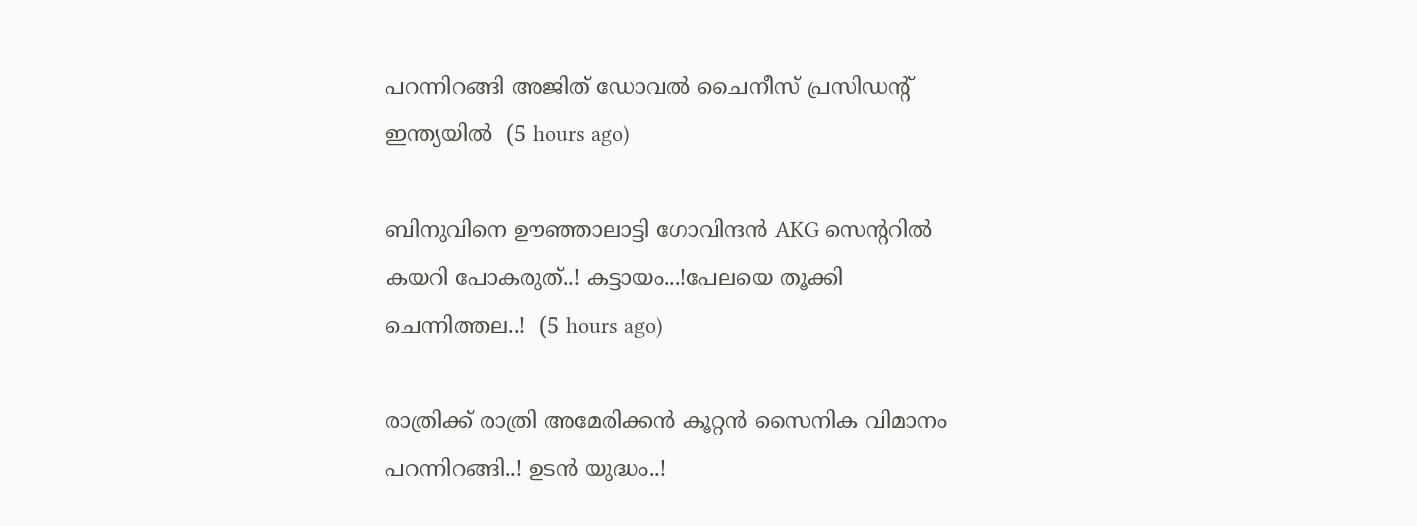പറന്നിറങ്ങി അജിത് ഡോവൽ ചൈനീസ് പ്രസിഡന്റ് ഇന്ത്യയിൽ  (5 hours ago)

ബിനുവിനെ ഊഞ്ഞാലാട്ടി ഗോവിന്ദൻ AKG സെന്ററിൽ കയറി പോകരുത്..! കട്ടായം...!പേലയെ തൂക്കി ചെന്നിത്തല..!  (5 hours ago)

രാത്രിക്ക് രാത്രി അമേരിക്കൻ കൂറ്റൻ സൈനിക വിമാനം പറന്നിറങ്ങി..! ഉടൻ യുദ്ധം..!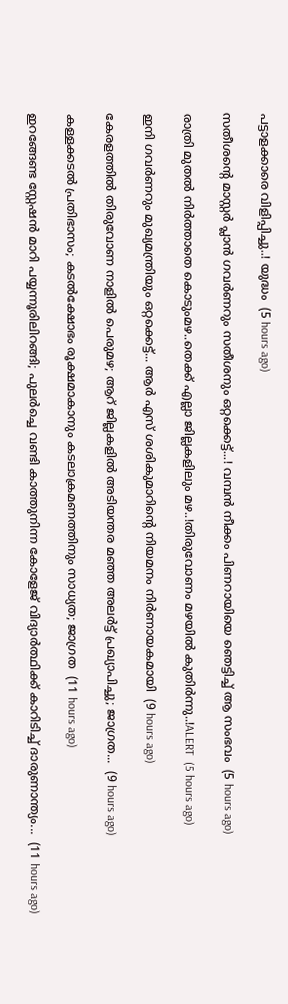പട്ടാളക്കാരെ വിളിപ്പിച്ചു..! യുദ്ധം  (5 hours ago)

സതീശന്റെ മാസ്റ്റർ പ്ലാൻ ഗവർണറും സതീശനും ഒറ്റക്കെട്ട്...! വമ്പൻ നീക്കം പിണറായിയെ ഞെട്ടിച്ച് ആ സംഭവം  (5 hours ago)

രാത്രി മുതൽ നിർത്താതെ കൊടുംമഴ..തെക്ക് എല്ലാ ജില്ലകളിലും മഴ..!തിരുവോണം മഴയിൽ കുതിർന്നു..!ALERT  (5 hours ago)

ഇനി ഗവർണറും മുഖ്യമന്ത്രിയും ഒറ്റക്കെട്ട്... ആർ എസ് ശശികുമാറിന്റെ നിയമനം നിർണായകമായി  (9 hours ago)

കേരളത്തിൽ തിരുവോണ നാളിൽ പെരുമഴ; ആറ് ജില്ലകളിൽ അടിയന്തര മഞ്ഞ അലർട്ട് പ്രഖ്യാപിച്ചു; ജാഗ്രത...  (9 hours ago)

കള്ളക്കടൽ പ്രതിഭാസം; കടൽക്ഷോഭം രൂക്ഷമാകാനും കടലാക്രമണത്തിനും സാധ്യത; ജാഗ്രത  (11 hours ago)

ഇറങ്ങേണ്ട സ്റ്റേഷൻ മാറി പയ്യന്നൂരിലിറങ്ങി; പുലർച്ചെ വണ്ടി കാത്തുനിന്ന കോളേജ് വിദ്യാർത്ഥിക്ക് കാറിടിച്ച് ദാരുണാന്ത്യം...  (11 hours ago)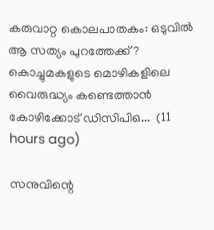കരുവാറ്റ കൊലപാതകം: ഒടുവിൽ ആ സത്യം പുറത്തേക്ക്? കൊച്ചുമകളുടെ മൊഴികളിലെ വൈരുദ്ധ്യം കണ്ടെത്താൻ കോഴിക്കോട് ഡിസിപിഒ...  (11 hours ago)

സനുവിന്റെ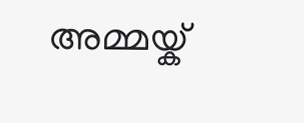അമ്മയ്ക്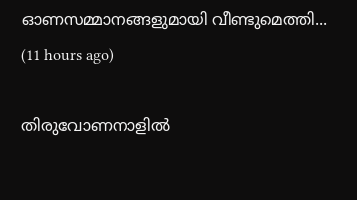ഓണസമ്മാനങ്ങളുമായി വീണ്ടുമെത്തി...  (11 hours ago)

തിരുവോണനാളിൽ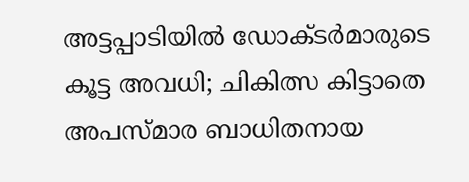അട്ടപ്പാടിയിൽ ഡോക്ടർമാരുടെ കൂട്ട അവധി; ചികിത്സ കിട്ടാതെ അപസ്മാര ബാധിതനായ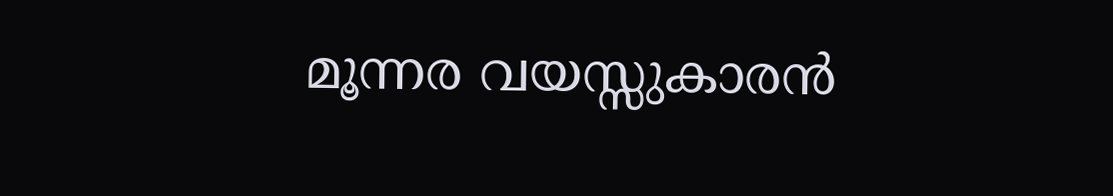മൂന്നര വയസ്സുകാരൻ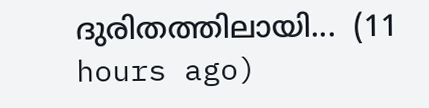ദുരിതത്തിലായി...  (11 hours ago)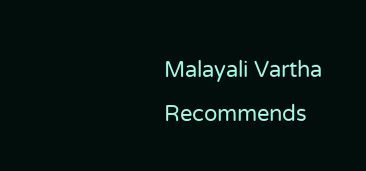Malayali Vartha Recommends